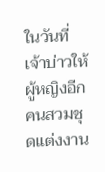ในวันที่เจ้าบ่าวให้ผู้หญิงอีกคนสวมชุดแต่งงาน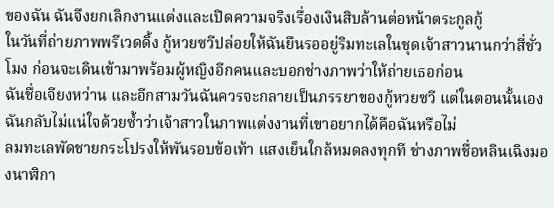ของฉัน ฉันจึงยกเลิกงานแต่งและเปิดความจริงเรื่องเงินสิบล้านต่อหน้าตระกูลกู้
ในวันที่ถ่ายภาพพรีเวดดิ้ง กู้หวยซวีปล่อยให้ฉันยืนรออยู่ริมทะเลในชุดเจ้าสาวนานกว่าสี่ชั่วโมง ก่อนจะเดินเข้ามาพร้อมผู้หญิงอีกคนและบอกช่างภาพว่าให้ถ่ายเธอก่อน
ฉันชื่อเจียงหว่าน และอีกสามวันฉันควรจะกลายเป็นภรรยาของกู้หวยซวี แต่ในตอนนั้นเอง ฉันกลับไม่แน่ใจด้วยซ้ำว่าเจ้าสาวในภาพแต่งงานที่เขาอยากได้คือฉันหรือไม่
ลมทะเลพัดชายกระโปรงให้พันรอบข้อเท้า แสงเย็นใกล้หมดลงทุกที ช่างภาพชื่อหลินเฉิงมองนาฬิกา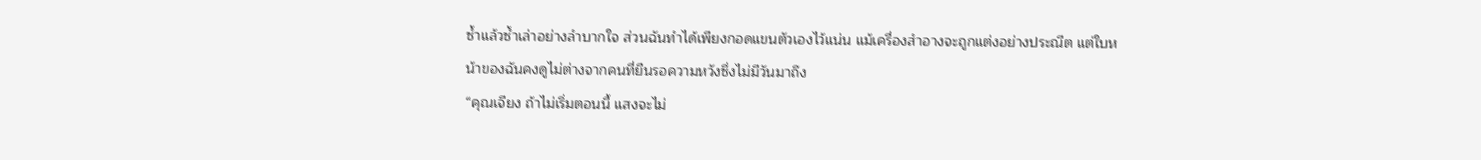ซ้ำแล้วซ้ำเล่าอย่างลำบากใจ ส่วนฉันทำได้เพียงกอดแขนตัวเองไว้แน่น แม้เครื่องสำอางจะถูกแต่งอย่างประณีต แต่ใบหน้าของฉันคงดูไม่ต่างจากคนที่ยืนรอความหวังซึ่งไม่มีวันมาถึง
“คุณเจียง ถ้าไม่เริ่มตอนนี้ แสงจะไม่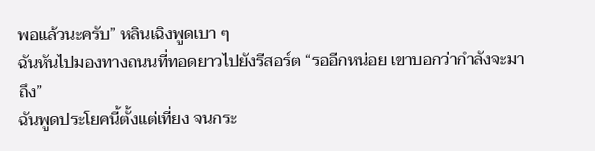พอแล้วนะครับ” หลินเฉิงพูดเบา ๆ
ฉันหันไปมองทางถนนที่ทอดยาวไปยังรีสอร์ต “รออีกหน่อย เขาบอกว่ากำลังจะมาถึง”
ฉันพูดประโยคนี้ตั้งแต่เที่ยง จนกระ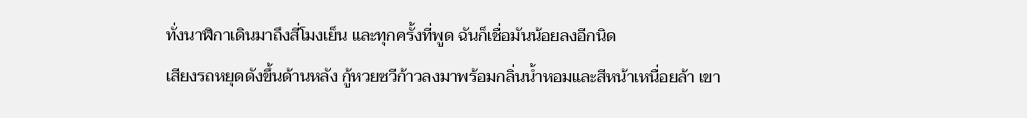ทั่งนาฬิกาเดินมาถึงสี่โมงเย็น และทุกครั้งที่พูด ฉันก็เชื่อมันน้อยลงอีกนิด
เสียงรถหยุดดังขึ้นด้านหลัง กู้หวยซวีก้าวลงมาพร้อมกลิ่นน้ำหอมและสีหน้าเหนื่อยล้า เขา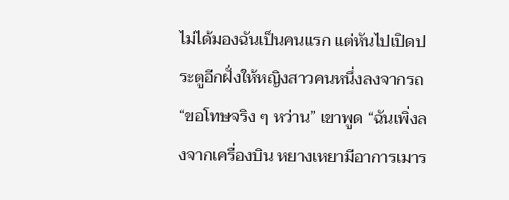ไม่ได้มองฉันเป็นคนแรก แต่หันไปเปิดประตูอีกฝั่งให้หญิงสาวคนหนึ่งลงจากรถ
“ขอโทษจริง ๆ หว่าน” เขาพูด “ฉันเพิ่งลงจากเครื่องบิน หยางเหยามีอาการเมาร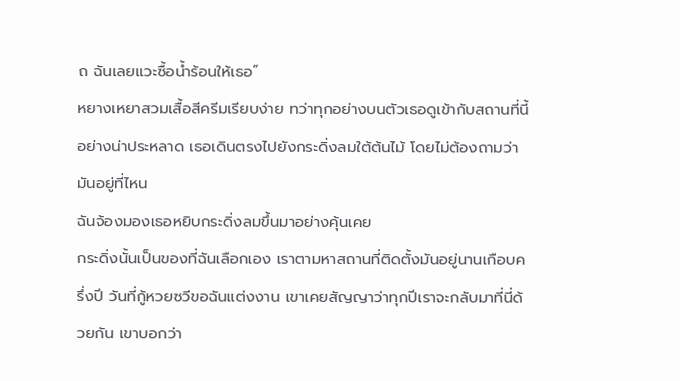ถ ฉันเลยแวะซื้อน้ำร้อนให้เธอ”
หยางเหยาสวมเสื้อสีครีมเรียบง่าย ทว่าทุกอย่างบนตัวเธอดูเข้ากับสถานที่นี้อย่างน่าประหลาด เธอเดินตรงไปยังกระดิ่งลมใต้ต้นไม้ โดยไม่ต้องถามว่ามันอยู่ที่ไหน
ฉันจ้องมองเธอหยิบกระดิ่งลมขึ้นมาอย่างคุ้นเคย
กระดิ่งนั้นเป็นของที่ฉันเลือกเอง เราตามหาสถานที่ติดตั้งมันอยู่นานเกือบครึ่งปี วันที่กู้หวยซวีขอฉันแต่งงาน เขาเคยสัญญาว่าทุกปีเราจะกลับมาที่นี่ด้วยกัน เขาบอกว่า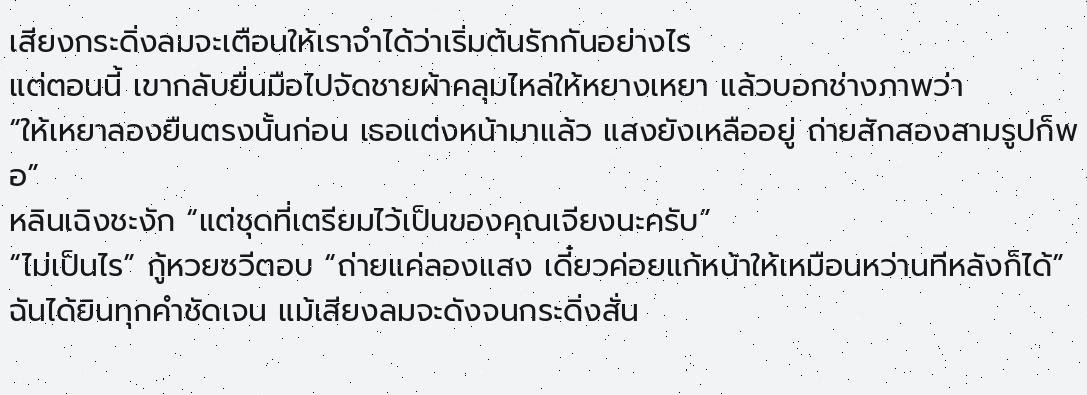เสียงกระดิ่งลมจะเตือนให้เราจำได้ว่าเริ่มต้นรักกันอย่างไร
แต่ตอนนี้ เขากลับยื่นมือไปจัดชายผ้าคลุมไหล่ให้หยางเหยา แล้วบอกช่างภาพว่า
“ให้เหยาลองยืนตรงนั้นก่อน เธอแต่งหน้ามาแล้ว แสงยังเหลืออยู่ ถ่ายสักสองสามรูปก็พอ”
หลินเฉิงชะงัก “แต่ชุดที่เตรียมไว้เป็นของคุณเจียงนะครับ”
“ไม่เป็นไร” กู้หวยซวีตอบ “ถ่ายแค่ลองแสง เดี๋ยวค่อยแก้หน้าให้เหมือนหว่านทีหลังก็ได้”
ฉันได้ยินทุกคำชัดเจน แม้เสียงลมจะดังจนกระดิ่งสั่น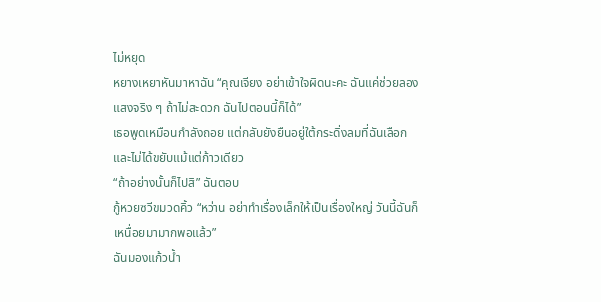ไม่หยุด
หยางเหยาหันมาหาฉัน “คุณเจียง อย่าเข้าใจผิดนะคะ ฉันแค่ช่วยลองแสงจริง ๆ ถ้าไม่สะดวก ฉันไปตอนนี้ก็ได้”
เธอพูดเหมือนกำลังถอย แต่กลับยังยืนอยู่ใต้กระดิ่งลมที่ฉันเลือก และไม่ได้ขยับแม้แต่ก้าวเดียว
“ถ้าอย่างนั้นก็ไปสิ” ฉันตอบ
กู้หวยซวีขมวดคิ้ว “หว่าน อย่าทำเรื่องเล็กให้เป็นเรื่องใหญ่ วันนี้ฉันก็เหนื่อยมามากพอแล้ว”
ฉันมองแก้วน้ำ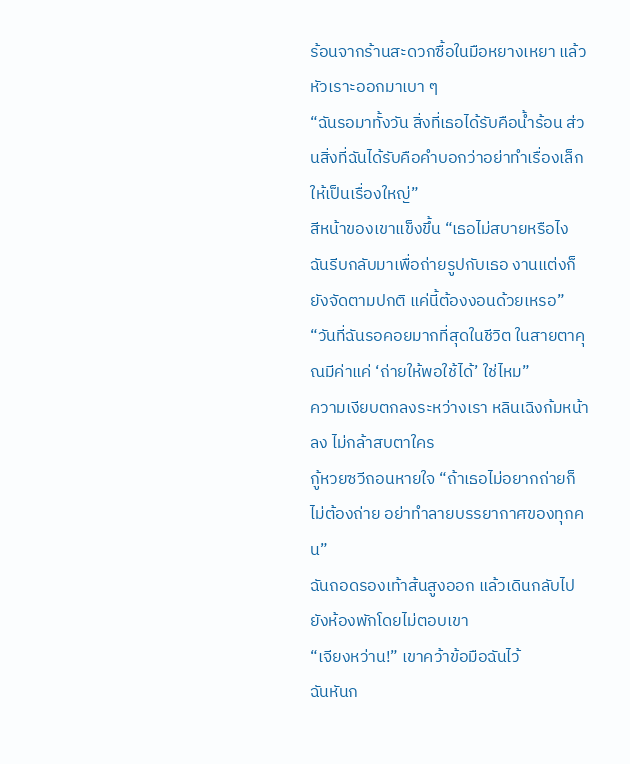ร้อนจากร้านสะดวกซื้อในมือหยางเหยา แล้วหัวเราะออกมาเบา ๆ
“ฉันรอมาทั้งวัน สิ่งที่เธอได้รับคือน้ำร้อน ส่วนสิ่งที่ฉันได้รับคือคำบอกว่าอย่าทำเรื่องเล็กให้เป็นเรื่องใหญ่”
สีหน้าของเขาแข็งขึ้น “เธอไม่สบายหรือไง ฉันรีบกลับมาเพื่อถ่ายรูปกับเธอ งานแต่งก็ยังจัดตามปกติ แค่นี้ต้องงอนด้วยเหรอ”
“วันที่ฉันรอคอยมากที่สุดในชีวิต ในสายตาคุณมีค่าแค่ ‘ถ่ายให้พอใช้ได้’ ใช่ไหม”
ความเงียบตกลงระหว่างเรา หลินเฉิงก้มหน้าลง ไม่กล้าสบตาใคร
กู้หวยซวีถอนหายใจ “ถ้าเธอไม่อยากถ่ายก็ไม่ต้องถ่าย อย่าทำลายบรรยากาศของทุกคน”
ฉันถอดรองเท้าส้นสูงออก แล้วเดินกลับไปยังห้องพักโดยไม่ตอบเขา
“เจียงหว่าน!” เขาคว้าข้อมือฉันไว้
ฉันหันก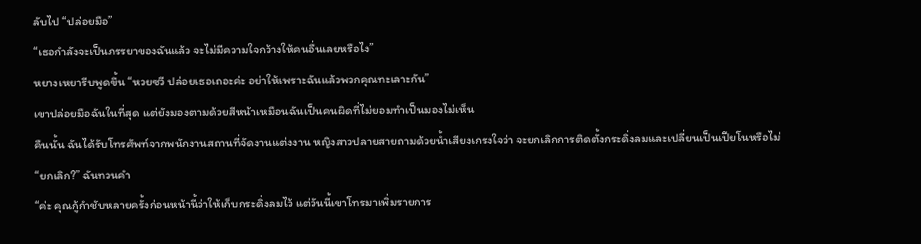ลับไป “ปล่อยมือ”
“เธอกำลังจะเป็นภรรยาของฉันแล้ว จะไม่มีความใจกว้างให้คนอื่นเลยหรือไง”
หยางเหยารีบพูดขึ้น “หวยซวี ปล่อยเธอเถอะค่ะ อย่าให้เพราะฉันแล้วพวกคุณทะเลาะกัน”
เขาปล่อยมือฉันในที่สุด แต่ยังมองตามด้วยสีหน้าเหมือนฉันเป็นคนผิดที่ไม่ยอมทำเป็นมองไม่เห็น
คืนนั้น ฉันได้รับโทรศัพท์จากพนักงานสถานที่จัดงานแต่งงาน หญิงสาวปลายสายถามด้วยน้ำเสียงเกรงใจว่า จะยกเลิกการติดตั้งกระดิ่งลมและเปลี่ยนเป็นเปียโนหรือไม่
“ยกเลิก?” ฉันทวนคำ
“ค่ะ คุณกู้กำชับหลายครั้งก่อนหน้านี้ว่าให้เก็บกระดิ่งลมไว้ แต่วันนี้เขาโทรมาเพิ่มรายการ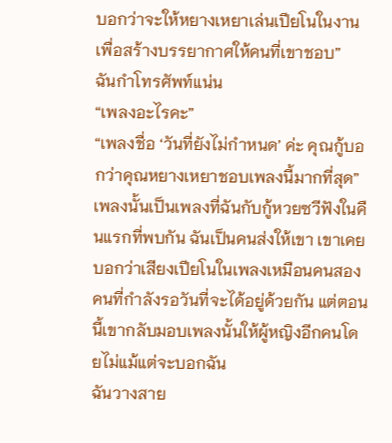บอกว่าจะให้หยางเหยาเล่นเปียโนในงาน เพื่อสร้างบรรยากาศให้คนที่เขาชอบ”
ฉันกำโทรศัพท์แน่น
“เพลงอะไรคะ”
“เพลงชื่อ ‘วันที่ยังไม่กำหนด’ ค่ะ คุณกู้บอกว่าคุณหยางเหยาชอบเพลงนี้มากที่สุด”
เพลงนั้นเป็นเพลงที่ฉันกับกู้หวยซวีฟังในคืนแรกที่พบกัน ฉันเป็นคนส่งให้เขา เขาเคยบอกว่าเสียงเปียโนในเพลงเหมือนคนสองคนที่กำลังรอวันที่จะได้อยู่ด้วยกัน แต่ตอนนี้เขากลับมอบเพลงนั้นให้ผู้หญิงอีกคนโดยไม่แม้แต่จะบอกฉัน
ฉันวางสาย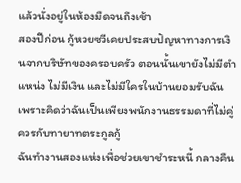แล้วนั่งอยู่ในห้องมืดจนถึงเช้า
สองปีก่อน กู้หวยซวีเคยประสบปัญหาทางการเงินจากบริษัทของครอบครัว ตอนนั้นเขายังไม่มีตำแหน่ง ไม่มีเงิน และไม่มีใครในบ้านยอมรับฉัน เพราะคิดว่าฉันเป็นเพียงพนักงานธรรมดาที่ไม่คู่ควรกับทายาทตระกูลกู้
ฉันทำงานสองแห่งเพื่อช่วยเขาชำระหนี้ กลางคืน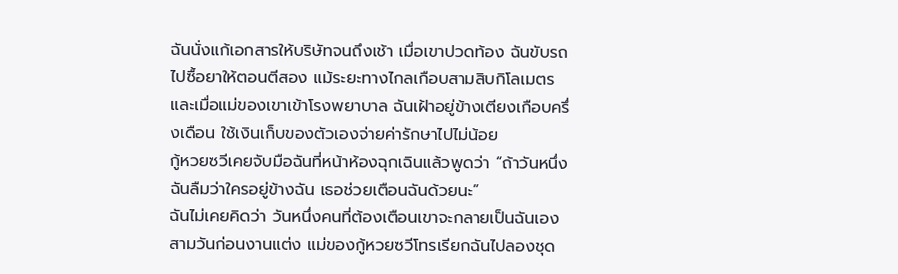ฉันนั่งแก้เอกสารให้บริษัทจนถึงเช้า เมื่อเขาปวดท้อง ฉันขับรถไปซื้อยาให้ตอนตีสอง แม้ระยะทางไกลเกือบสามสิบกิโลเมตร และเมื่อแม่ของเขาเข้าโรงพยาบาล ฉันเฝ้าอยู่ข้างเตียงเกือบครึ่งเดือน ใช้เงินเก็บของตัวเองจ่ายค่ารักษาไปไม่น้อย
กู้หวยซวีเคยจับมือฉันที่หน้าห้องฉุกเฉินแล้วพูดว่า “ถ้าวันหนึ่งฉันลืมว่าใครอยู่ข้างฉัน เธอช่วยเตือนฉันด้วยนะ”
ฉันไม่เคยคิดว่า วันหนึ่งคนที่ต้องเตือนเขาจะกลายเป็นฉันเอง
สามวันก่อนงานแต่ง แม่ของกู้หวยซวีโทรเรียกฉันไปลองชุด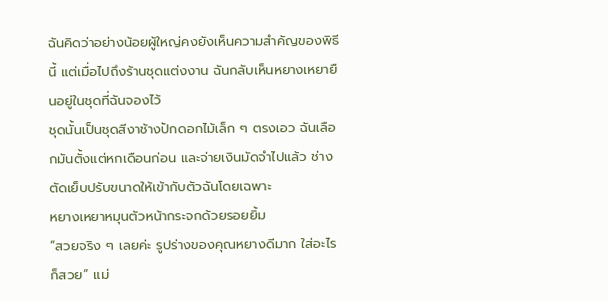ฉันคิดว่าอย่างน้อยผู้ใหญ่คงยังเห็นความสำคัญของพิธีนี้ แต่เมื่อไปถึงร้านชุดแต่งงาน ฉันกลับเห็นหยางเหยายืนอยู่ในชุดที่ฉันจองไว้
ชุดนั้นเป็นชุดสีงาช้างปักดอกไม้เล็ก ๆ ตรงเอว ฉันเลือกมันตั้งแต่หกเดือนก่อน และจ่ายเงินมัดจำไปแล้ว ช่างตัดเย็บปรับขนาดให้เข้ากับตัวฉันโดยเฉพาะ
หยางเหยาหมุนตัวหน้ากระจกด้วยรอยยิ้ม
“สวยจริง ๆ เลยค่ะ รูปร่างของคุณหยางดีมาก ใส่อะไรก็สวย” แม่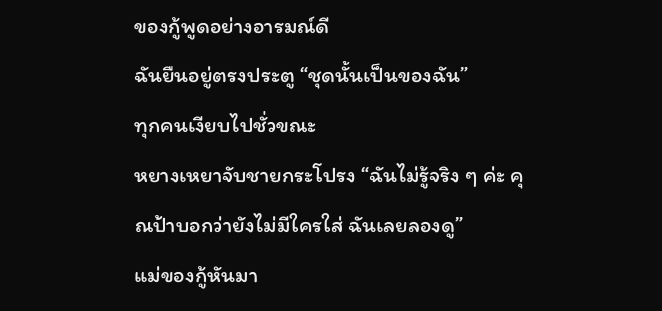ของกู้พูดอย่างอารมณ์ดี
ฉันยืนอยู่ตรงประตู “ชุดนั้นเป็นของฉัน”
ทุกคนเงียบไปชั่วขณะ
หยางเหยาจับชายกระโปรง “ฉันไม่รู้จริง ๆ ค่ะ คุณป้าบอกว่ายังไม่มีใครใส่ ฉันเลยลองดู”
แม่ของกู้หันมา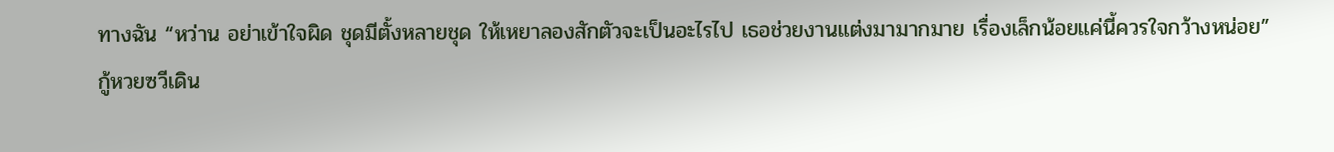ทางฉัน “หว่าน อย่าเข้าใจผิด ชุดมีตั้งหลายชุด ให้เหยาลองสักตัวจะเป็นอะไรไป เธอช่วยงานแต่งมามากมาย เรื่องเล็กน้อยแค่นี้ควรใจกว้างหน่อย”
กู้หวยซวีเดิน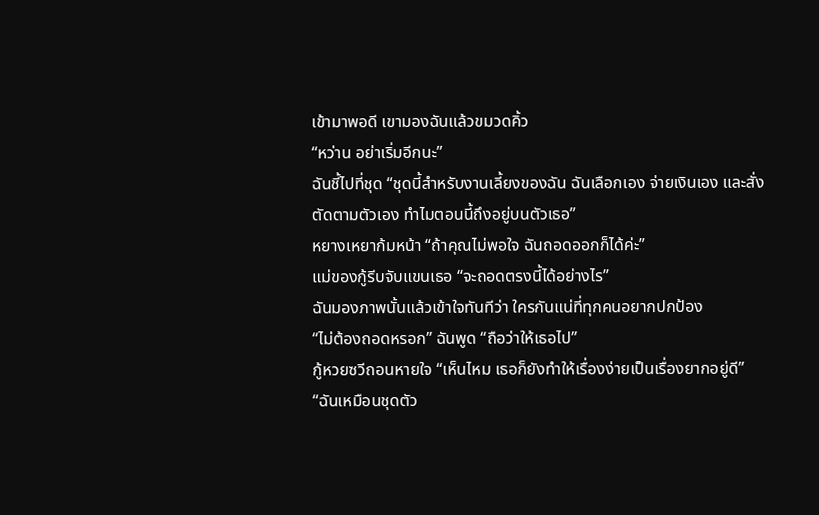เข้ามาพอดี เขามองฉันแล้วขมวดคิ้ว
“หว่าน อย่าเริ่มอีกนะ”
ฉันชี้ไปที่ชุด “ชุดนี้สำหรับงานเลี้ยงของฉัน ฉันเลือกเอง จ่ายเงินเอง และสั่งตัดตามตัวเอง ทำไมตอนนี้ถึงอยู่บนตัวเธอ”
หยางเหยาก้มหน้า “ถ้าคุณไม่พอใจ ฉันถอดออกก็ได้ค่ะ”
แม่ของกู้รีบจับแขนเธอ “จะถอดตรงนี้ได้อย่างไร”
ฉันมองภาพนั้นแล้วเข้าใจทันทีว่า ใครกันแน่ที่ทุกคนอยากปกป้อง
“ไม่ต้องถอดหรอก” ฉันพูด “ถือว่าให้เธอไป”
กู้หวยซวีถอนหายใจ “เห็นไหม เธอก็ยังทำให้เรื่องง่ายเป็นเรื่องยากอยู่ดี”
“ฉันเหมือนชุดตัว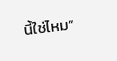นี้ใช่ไหม”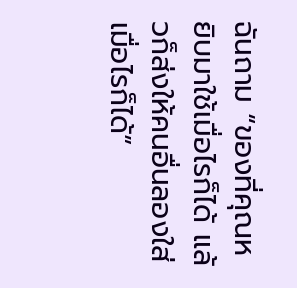ฉันถาม “ของที่คุณหยิบมาใช้เมื่อไรก็ได้ แล้วก็ส่งให้คนอื่นลองใส่เมื่อไรก็ได้”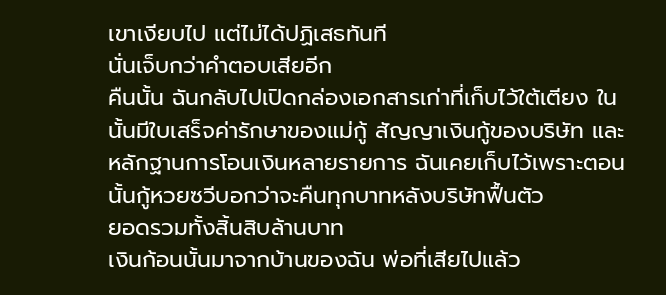เขาเงียบไป แต่ไม่ได้ปฏิเสธทันที
นั่นเจ็บกว่าคำตอบเสียอีก
คืนนั้น ฉันกลับไปเปิดกล่องเอกสารเก่าที่เก็บไว้ใต้เตียง ในนั้นมีใบเสร็จค่ารักษาของแม่กู้ สัญญาเงินกู้ของบริษัท และหลักฐานการโอนเงินหลายรายการ ฉันเคยเก็บไว้เพราะตอนนั้นกู้หวยซวีบอกว่าจะคืนทุกบาทหลังบริษัทฟื้นตัว
ยอดรวมทั้งสิ้นสิบล้านบาท
เงินก้อนนั้นมาจากบ้านของฉัน พ่อที่เสียไปแล้ว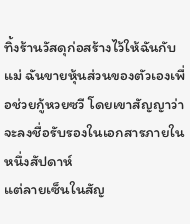ทิ้งร้านวัสดุก่อสร้างไว้ให้ฉันกับแม่ ฉันขายหุ้นส่วนของตัวเองเพื่อช่วยกู้หวยซวี โดยเขาสัญญาว่าจะลงชื่อรับรองในเอกสารภายในหนึ่งสัปดาห์
แต่ลายเซ็นในสัญ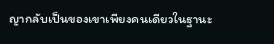ญากลับเป็นของเขาเพียงคนเดียวในฐานะ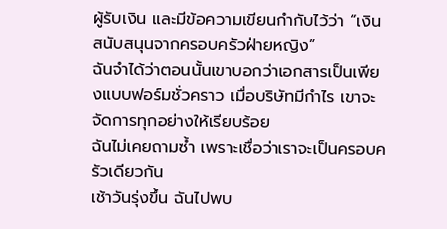ผู้รับเงิน และมีข้อความเขียนกำกับไว้ว่า “เงินสนับสนุนจากครอบครัวฝ่ายหญิง”
ฉันจำได้ว่าตอนนั้นเขาบอกว่าเอกสารเป็นเพียงแบบฟอร์มชั่วคราว เมื่อบริษัทมีกำไร เขาจะจัดการทุกอย่างให้เรียบร้อย
ฉันไม่เคยถามซ้ำ เพราะเชื่อว่าเราจะเป็นครอบครัวเดียวกัน
เช้าวันรุ่งขึ้น ฉันไปพบ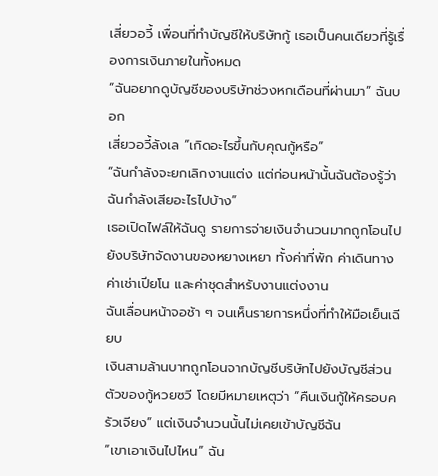เสี่ยวอวี้ เพื่อนที่ทำบัญชีให้บริษัทกู้ เธอเป็นคนเดียวที่รู้เรื่องการเงินภายในทั้งหมด
“ฉันอยากดูบัญชีของบริษัทช่วงหกเดือนที่ผ่านมา” ฉันบอก
เสี่ยวอวี้ลังเล “เกิดอะไรขึ้นกับคุณกู้หรือ”
“ฉันกำลังจะยกเลิกงานแต่ง แต่ก่อนหน้านั้นฉันต้องรู้ว่าฉันกำลังเสียอะไรไปบ้าง”
เธอเปิดไฟล์ให้ฉันดู รายการจ่ายเงินจำนวนมากถูกโอนไปยังบริษัทจัดงานของหยางเหยา ทั้งค่าที่พัก ค่าเดินทาง ค่าเช่าเปียโน และค่าชุดสำหรับงานแต่งงาน
ฉันเลื่อนหน้าจอช้า ๆ จนเห็นรายการหนึ่งที่ทำให้มือเย็นเฉียบ
เงินสามล้านบาทถูกโอนจากบัญชีบริษัทไปยังบัญชีส่วนตัวของกู้หวยซวี โดยมีหมายเหตุว่า “คืนเงินกู้ให้ครอบครัวเจียง” แต่เงินจำนวนนั้นไม่เคยเข้าบัญชีฉัน
“เขาเอาเงินไปไหน” ฉัน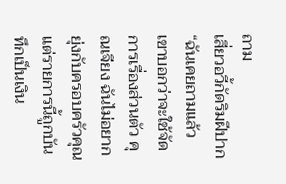ถาม
เสี่ยวอวี้กัดริมฝีปาก “ฉันเคยถามแล้ว เขาบอกว่าจะใช้จัดการเรื่องส่วนตัว คุณเจียง ฉันไม่อยากยุ่งกับครอบครัวคุณ แต่รายการนี้ถูกบันทึกเป็นเงิน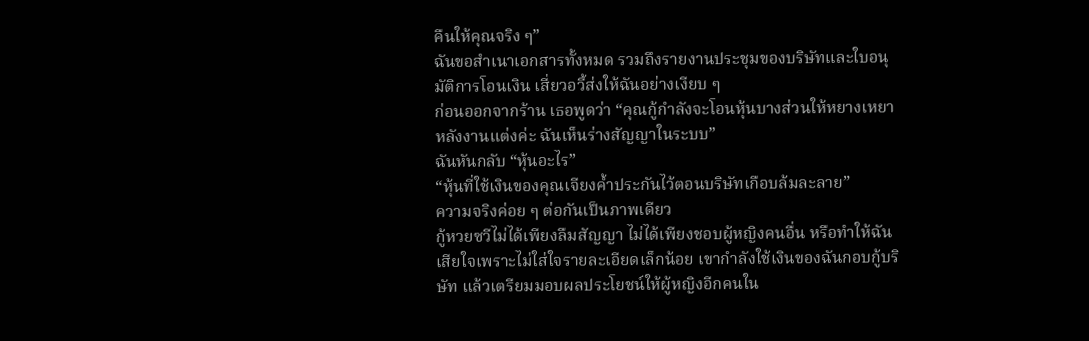คืนให้คุณจริง ๆ”
ฉันขอสำเนาเอกสารทั้งหมด รวมถึงรายงานประชุมของบริษัทและใบอนุมัติการโอนเงิน เสี่ยวอวี้ส่งให้ฉันอย่างเงียบ ๆ
ก่อนออกจากร้าน เธอพูดว่า “คุณกู้กำลังจะโอนหุ้นบางส่วนให้หยางเหยา หลังงานแต่งค่ะ ฉันเห็นร่างสัญญาในระบบ”
ฉันหันกลับ “หุ้นอะไร”
“หุ้นที่ใช้เงินของคุณเจียงค้ำประกันไว้ตอนบริษัทเกือบล้มละลาย”
ความจริงค่อย ๆ ต่อกันเป็นภาพเดียว
กู้หวยซวีไม่ได้เพียงลืมสัญญา ไม่ได้เพียงชอบผู้หญิงคนอื่น หรือทำให้ฉันเสียใจเพราะไม่ใส่ใจรายละเอียดเล็กน้อย เขากำลังใช้เงินของฉันกอบกู้บริษัท แล้วเตรียมมอบผลประโยชน์ให้ผู้หญิงอีกคนใน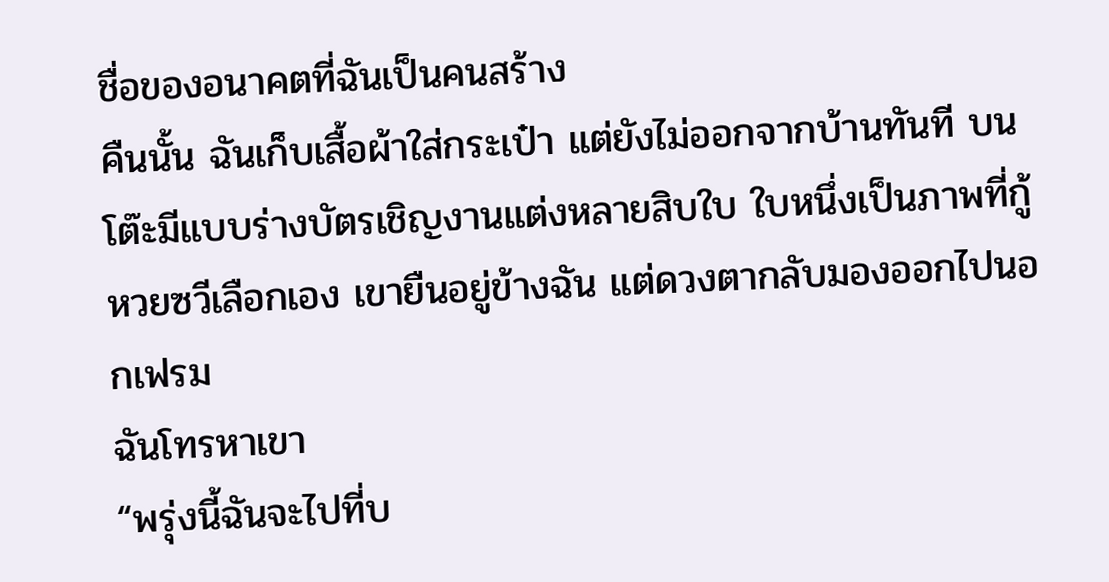ชื่อของอนาคตที่ฉันเป็นคนสร้าง
คืนนั้น ฉันเก็บเสื้อผ้าใส่กระเป๋า แต่ยังไม่ออกจากบ้านทันที บนโต๊ะมีแบบร่างบัตรเชิญงานแต่งหลายสิบใบ ใบหนึ่งเป็นภาพที่กู้หวยซวีเลือกเอง เขายืนอยู่ข้างฉัน แต่ดวงตากลับมองออกไปนอกเฟรม
ฉันโทรหาเขา
“พรุ่งนี้ฉันจะไปที่บ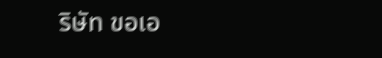ริษัท ขอเอ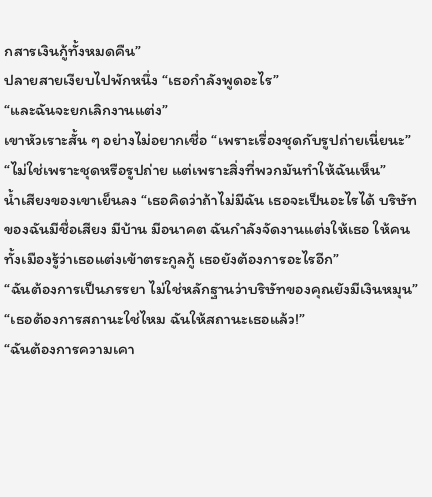กสารเงินกู้ทั้งหมดคืน”
ปลายสายเงียบไปพักหนึ่ง “เธอกำลังพูดอะไร”
“และฉันจะยกเลิกงานแต่ง”
เขาหัวเราะสั้น ๆ อย่างไม่อยากเชื่อ “เพราะเรื่องชุดกับรูปถ่ายเนี่ยนะ”
“ไม่ใช่เพราะชุดหรือรูปถ่าย แต่เพราะสิ่งที่พวกมันทำให้ฉันเห็น”
น้ำเสียงของเขาเย็นลง “เธอคิดว่าถ้าไม่มีฉัน เธอจะเป็นอะไรได้ บริษัทของฉันมีชื่อเสียง มีบ้าน มีอนาคต ฉันกำลังจัดงานแต่งให้เธอ ให้คนทั้งเมืองรู้ว่าเธอแต่งเข้าตระกูลกู้ เธอยังต้องการอะไรอีก”
“ฉันต้องการเป็นภรรยา ไม่ใช่หลักฐานว่าบริษัทของคุณยังมีเงินหมุน”
“เธอต้องการสถานะใช่ไหม ฉันให้สถานะเธอแล้ว!”
“ฉันต้องการความเคา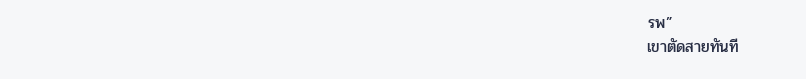รพ”
เขาตัดสายทันที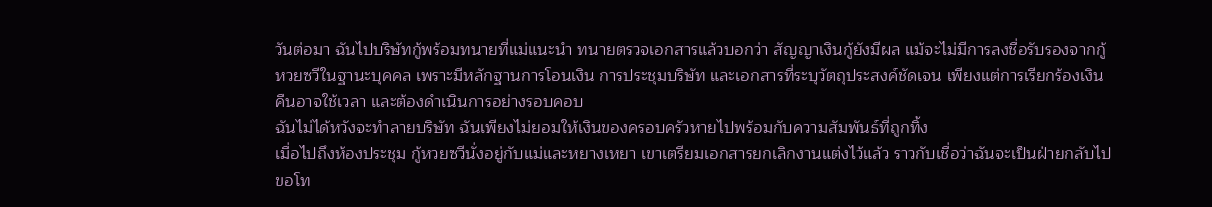วันต่อมา ฉันไปบริษัทกู้พร้อมทนายที่แม่แนะนำ ทนายตรวจเอกสารแล้วบอกว่า สัญญาเงินกู้ยังมีผล แม้จะไม่มีการลงชื่อรับรองจากกู้หวยซวีในฐานะบุคคล เพราะมีหลักฐานการโอนเงิน การประชุมบริษัท และเอกสารที่ระบุวัตถุประสงค์ชัดเจน เพียงแต่การเรียกร้องเงินคืนอาจใช้เวลา และต้องดำเนินการอย่างรอบคอบ
ฉันไม่ได้หวังจะทำลายบริษัท ฉันเพียงไม่ยอมให้เงินของครอบครัวหายไปพร้อมกับความสัมพันธ์ที่ถูกทิ้ง
เมื่อไปถึงห้องประชุม กู้หวยซวีนั่งอยู่กับแม่และหยางเหยา เขาเตรียมเอกสารยกเลิกงานแต่งไว้แล้ว ราวกับเชื่อว่าฉันจะเป็นฝ่ายกลับไปขอโท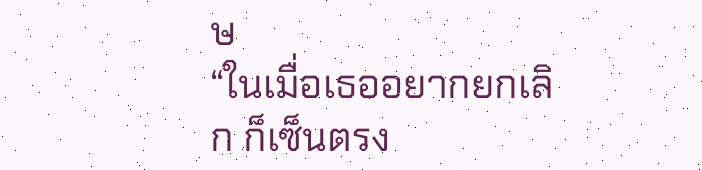ษ
“ในเมื่อเธออยากยกเลิก ก็เซ็นตรง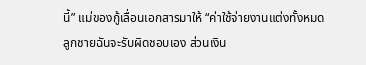นี้” แม่ของกู้เลื่อนเอกสารมาให้ “ค่าใช้จ่ายงานแต่งทั้งหมด ลูกชายฉันจะรับผิดชอบเอง ส่วนเงิน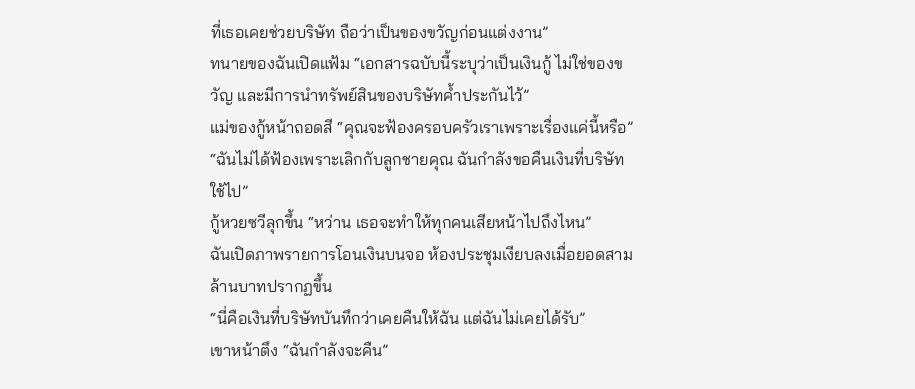ที่เธอเคยช่วยบริษัท ถือว่าเป็นของขวัญก่อนแต่งงาน”
ทนายของฉันเปิดแฟ้ม “เอกสารฉบับนี้ระบุว่าเป็นเงินกู้ ไม่ใช่ของขวัญ และมีการนำทรัพย์สินของบริษัทค้ำประกันไว้”
แม่ของกู้หน้าถอดสี “คุณจะฟ้องครอบครัวเราเพราะเรื่องแค่นี้หรือ”
“ฉันไม่ได้ฟ้องเพราะเลิกกับลูกชายคุณ ฉันกำลังขอคืนเงินที่บริษัทใช้ไป”
กู้หวยซวีลุกขึ้น “หว่าน เธอจะทำให้ทุกคนเสียหน้าไปถึงไหน”
ฉันเปิดภาพรายการโอนเงินบนจอ ห้องประชุมเงียบลงเมื่อยอดสามล้านบาทปรากฏขึ้น
“นี่คือเงินที่บริษัทบันทึกว่าเคยคืนให้ฉัน แต่ฉันไม่เคยได้รับ”
เขาหน้าตึง “ฉันกำลังจะคืน”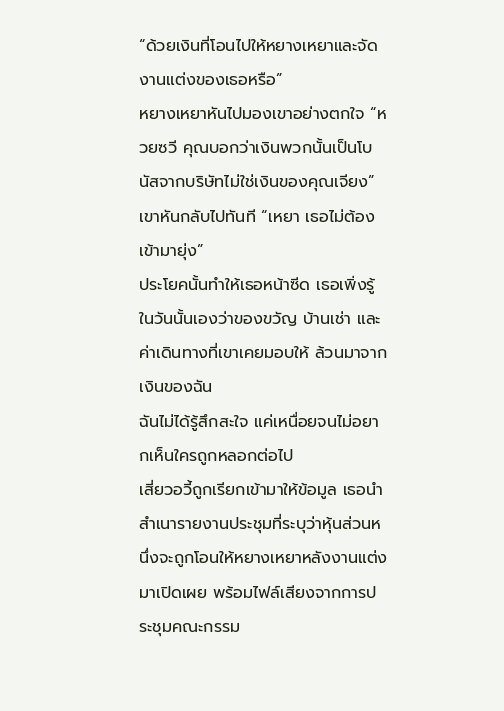“ด้วยเงินที่โอนไปให้หยางเหยาและจัดงานแต่งของเธอหรือ”
หยางเหยาหันไปมองเขาอย่างตกใจ “หวยซวี คุณบอกว่าเงินพวกนั้นเป็นโบนัสจากบริษัทไม่ใช่เงินของคุณเจียง”
เขาหันกลับไปทันที “เหยา เธอไม่ต้องเข้ามายุ่ง”
ประโยคนั้นทำให้เธอหน้าซีด เธอเพิ่งรู้ในวันนั้นเองว่าของขวัญ บ้านเช่า และค่าเดินทางที่เขาเคยมอบให้ ล้วนมาจากเงินของฉัน
ฉันไม่ได้รู้สึกสะใจ แค่เหนื่อยจนไม่อยากเห็นใครถูกหลอกต่อไป
เสี่ยวอวี้ถูกเรียกเข้ามาให้ข้อมูล เธอนำสำเนารายงานประชุมที่ระบุว่าหุ้นส่วนหนึ่งจะถูกโอนให้หยางเหยาหลังงานแต่งมาเปิดเผย พร้อมไฟล์เสียงจากการประชุมคณะกรรม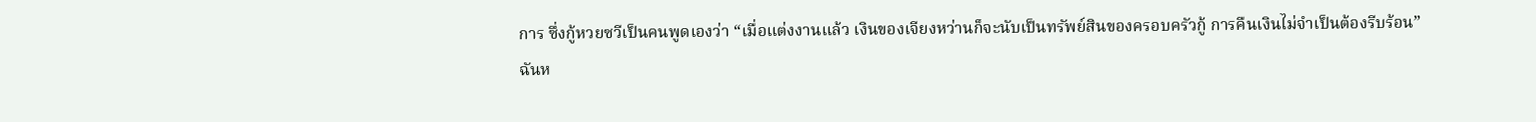การ ซึ่งกู้หวยซวีเป็นคนพูดเองว่า “เมื่อแต่งงานแล้ว เงินของเจียงหว่านก็จะนับเป็นทรัพย์สินของครอบครัวกู้ การคืนเงินไม่จำเป็นต้องรีบร้อน”
ฉันห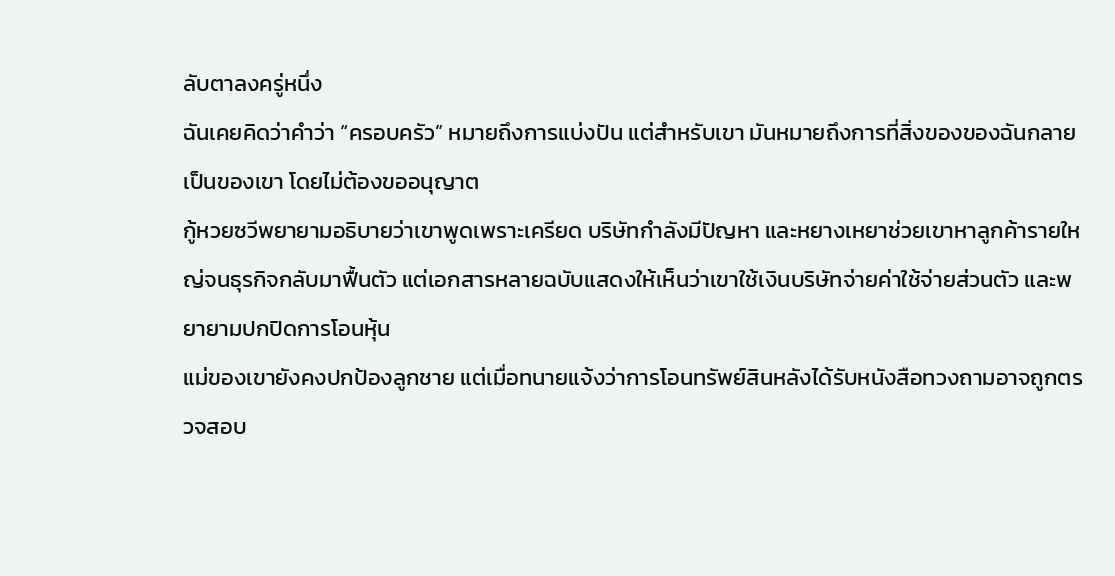ลับตาลงครู่หนึ่ง
ฉันเคยคิดว่าคำว่า “ครอบครัว” หมายถึงการแบ่งปัน แต่สำหรับเขา มันหมายถึงการที่สิ่งของของฉันกลายเป็นของเขา โดยไม่ต้องขออนุญาต
กู้หวยซวีพยายามอธิบายว่าเขาพูดเพราะเครียด บริษัทกำลังมีปัญหา และหยางเหยาช่วยเขาหาลูกค้ารายใหญ่จนธุรกิจกลับมาฟื้นตัว แต่เอกสารหลายฉบับแสดงให้เห็นว่าเขาใช้เงินบริษัทจ่ายค่าใช้จ่ายส่วนตัว และพยายามปกปิดการโอนหุ้น
แม่ของเขายังคงปกป้องลูกชาย แต่เมื่อทนายแจ้งว่าการโอนทรัพย์สินหลังได้รับหนังสือทวงถามอาจถูกตรวจสอบ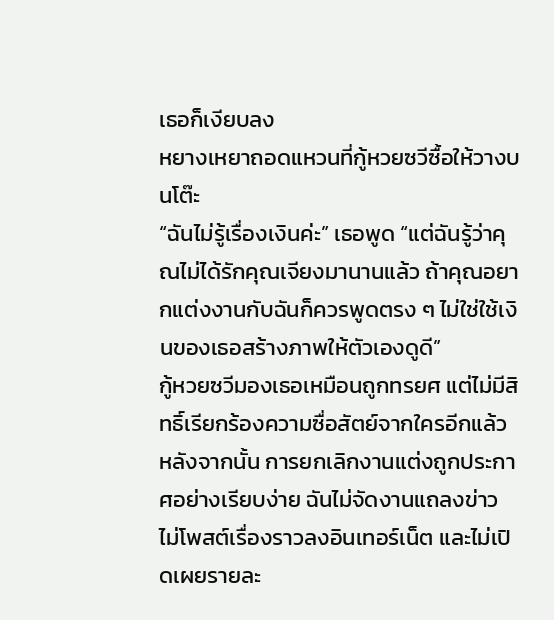เธอก็เงียบลง
หยางเหยาถอดแหวนที่กู้หวยซวีซื้อให้วางบนโต๊ะ
“ฉันไม่รู้เรื่องเงินค่ะ” เธอพูด “แต่ฉันรู้ว่าคุณไม่ได้รักคุณเจียงมานานแล้ว ถ้าคุณอยากแต่งงานกับฉันก็ควรพูดตรง ๆ ไม่ใช่ใช้เงินของเธอสร้างภาพให้ตัวเองดูดี”
กู้หวยซวีมองเธอเหมือนถูกทรยศ แต่ไม่มีสิทธิ์เรียกร้องความซื่อสัตย์จากใครอีกแล้ว
หลังจากนั้น การยกเลิกงานแต่งถูกประกาศอย่างเรียบง่าย ฉันไม่จัดงานแถลงข่าว ไม่โพสต์เรื่องราวลงอินเทอร์เน็ต และไม่เปิดเผยรายละ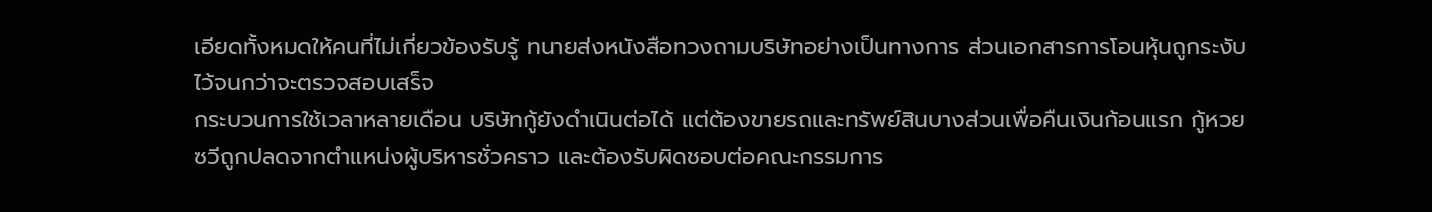เอียดทั้งหมดให้คนที่ไม่เกี่ยวข้องรับรู้ ทนายส่งหนังสือทวงถามบริษัทอย่างเป็นทางการ ส่วนเอกสารการโอนหุ้นถูกระงับไว้จนกว่าจะตรวจสอบเสร็จ
กระบวนการใช้เวลาหลายเดือน บริษัทกู้ยังดำเนินต่อได้ แต่ต้องขายรถและทรัพย์สินบางส่วนเพื่อคืนเงินก้อนแรก กู้หวยซวีถูกปลดจากตำแหน่งผู้บริหารชั่วคราว และต้องรับผิดชอบต่อคณะกรรมการ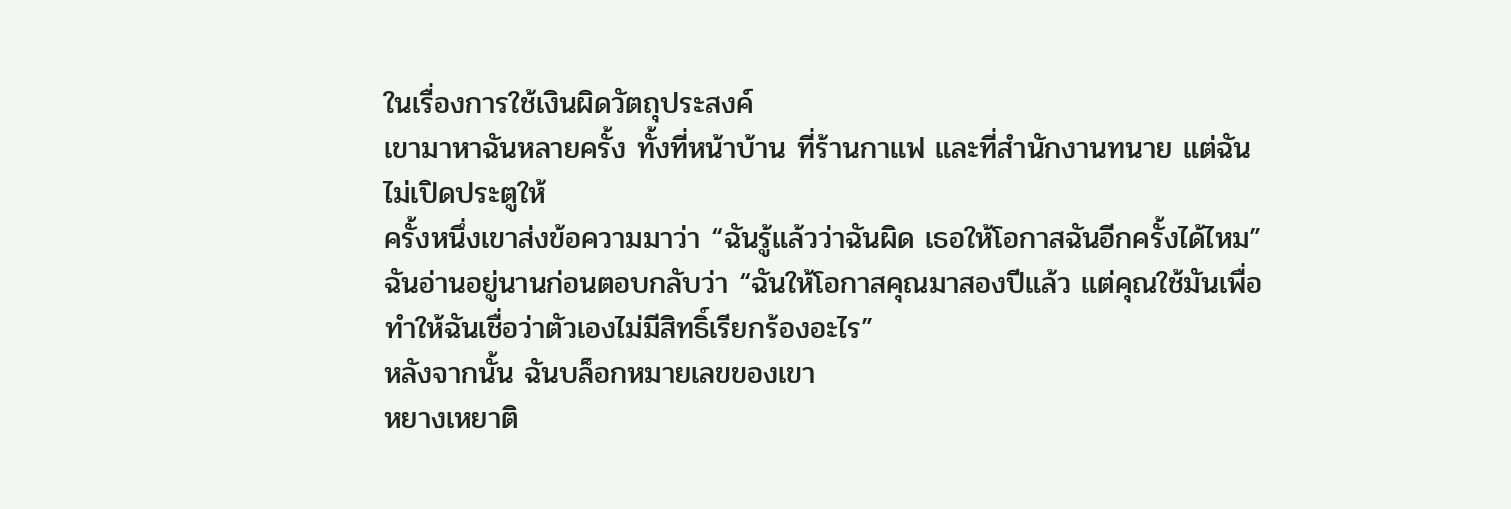ในเรื่องการใช้เงินผิดวัตถุประสงค์
เขามาหาฉันหลายครั้ง ทั้งที่หน้าบ้าน ที่ร้านกาแฟ และที่สำนักงานทนาย แต่ฉันไม่เปิดประตูให้
ครั้งหนึ่งเขาส่งข้อความมาว่า “ฉันรู้แล้วว่าฉันผิด เธอให้โอกาสฉันอีกครั้งได้ไหม”
ฉันอ่านอยู่นานก่อนตอบกลับว่า “ฉันให้โอกาสคุณมาสองปีแล้ว แต่คุณใช้มันเพื่อทำให้ฉันเชื่อว่าตัวเองไม่มีสิทธิ์เรียกร้องอะไร”
หลังจากนั้น ฉันบล็อกหมายเลขของเขา
หยางเหยาติ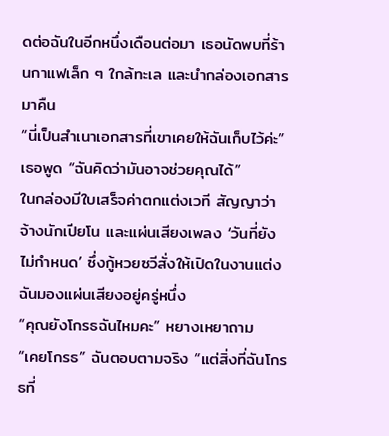ดต่อฉันในอีกหนึ่งเดือนต่อมา เธอนัดพบที่ร้านกาแฟเล็ก ๆ ใกล้ทะเล และนำกล่องเอกสารมาคืน
“นี่เป็นสำเนาเอกสารที่เขาเคยให้ฉันเก็บไว้ค่ะ” เธอพูด “ฉันคิดว่ามันอาจช่วยคุณได้”
ในกล่องมีใบเสร็จค่าตกแต่งเวที สัญญาว่าจ้างนักเปียโน และแผ่นเสียงเพลง ‘วันที่ยังไม่กำหนด’ ซึ่งกู้หวยซวีสั่งให้เปิดในงานแต่ง
ฉันมองแผ่นเสียงอยู่ครู่หนึ่ง
“คุณยังโกรธฉันไหมคะ” หยางเหยาถาม
“เคยโกรธ” ฉันตอบตามจริง “แต่สิ่งที่ฉันโกรธที่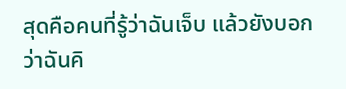สุดคือคนที่รู้ว่าฉันเจ็บ แล้วยังบอกว่าฉันคิ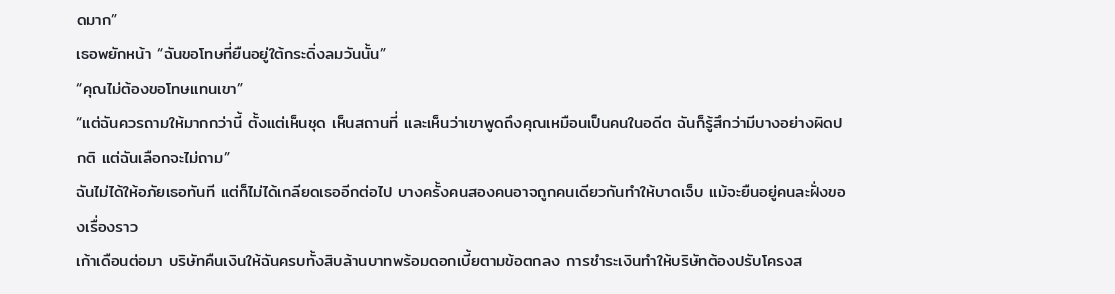ดมาก”
เธอพยักหน้า “ฉันขอโทษที่ยืนอยู่ใต้กระดิ่งลมวันนั้น”
“คุณไม่ต้องขอโทษแทนเขา”
“แต่ฉันควรถามให้มากกว่านี้ ตั้งแต่เห็นชุด เห็นสถานที่ และเห็นว่าเขาพูดถึงคุณเหมือนเป็นคนในอดีต ฉันก็รู้สึกว่ามีบางอย่างผิดปกติ แต่ฉันเลือกจะไม่ถาม”
ฉันไม่ได้ให้อภัยเธอทันที แต่ก็ไม่ได้เกลียดเธออีกต่อไป บางครั้งคนสองคนอาจถูกคนเดียวกันทำให้บาดเจ็บ แม้จะยืนอยู่คนละฝั่งของเรื่องราว
เก้าเดือนต่อมา บริษัทคืนเงินให้ฉันครบทั้งสิบล้านบาทพร้อมดอกเบี้ยตามข้อตกลง การชำระเงินทำให้บริษัทต้องปรับโครงส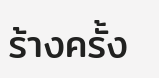ร้างครั้ง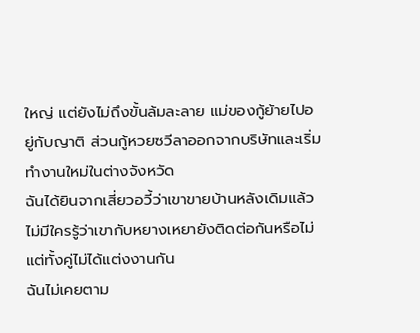ใหญ่ แต่ยังไม่ถึงขั้นล้มละลาย แม่ของกู้ย้ายไปอยู่กับญาติ ส่วนกู้หวยซวีลาออกจากบริษัทและเริ่มทำงานใหม่ในต่างจังหวัด
ฉันได้ยินจากเสี่ยวอวี้ว่าเขาขายบ้านหลังเดิมแล้ว ไม่มีใครรู้ว่าเขากับหยางเหยายังติดต่อกันหรือไม่ แต่ทั้งคู่ไม่ได้แต่งงานกัน
ฉันไม่เคยตาม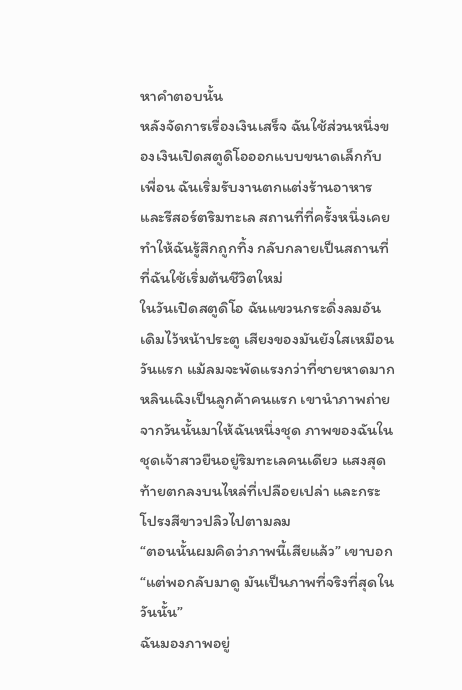หาคำตอบนั้น
หลังจัดการเรื่องเงินเสร็จ ฉันใช้ส่วนหนึ่งของเงินเปิดสตูดิโอออกแบบขนาดเล็กกับเพื่อน ฉันเริ่มรับงานตกแต่งร้านอาหารและรีสอร์ตริมทะเล สถานที่ที่ครั้งหนึ่งเคยทำให้ฉันรู้สึกถูกทิ้ง กลับกลายเป็นสถานที่ที่ฉันใช้เริ่มต้นชีวิตใหม่
ในวันเปิดสตูดิโอ ฉันแขวนกระดิ่งลมอันเดิมไว้หน้าประตู เสียงของมันยังใสเหมือนวันแรก แม้ลมจะพัดแรงกว่าที่ชายหาดมาก
หลินเฉิงเป็นลูกค้าคนแรก เขานำภาพถ่ายจากวันนั้นมาให้ฉันหนึ่งชุด ภาพของฉันในชุดเจ้าสาวยืนอยู่ริมทะเลคนเดียว แสงสุดท้ายตกลงบนไหล่ที่เปลือยเปล่า และกระโปรงสีขาวปลิวไปตามลม
“ตอนนั้นผมคิดว่าภาพนี้เสียแล้ว” เขาบอก “แต่พอกลับมาดู มันเป็นภาพที่จริงที่สุดในวันนั้น”
ฉันมองภาพอยู่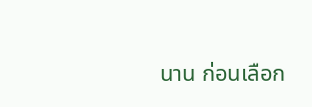นาน ก่อนเลือก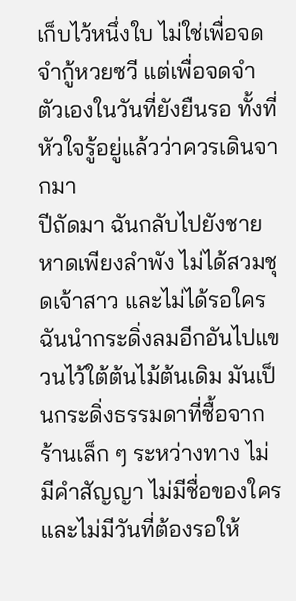เก็บไว้หนึ่งใบ ไม่ใช่เพื่อจดจำกู้หวยซวี แต่เพื่อจดจำตัวเองในวันที่ยังยืนรอ ทั้งที่หัวใจรู้อยู่แล้วว่าควรเดินจากมา
ปีถัดมา ฉันกลับไปยังชายหาดเพียงลำพัง ไม่ได้สวมชุดเจ้าสาว และไม่ได้รอใคร ฉันนำกระดิ่งลมอีกอันไปแขวนไว้ใต้ต้นไม้ต้นเดิม มันเป็นกระดิ่งธรรมดาที่ซื้อจากร้านเล็ก ๆ ระหว่างทาง ไม่มีคำสัญญา ไม่มีชื่อของใคร และไม่มีวันที่ต้องรอให้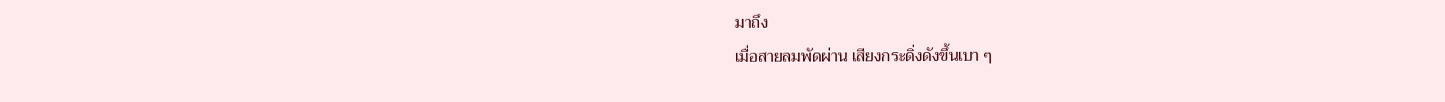มาถึง
เมื่อสายลมพัดผ่าน เสียงกระดิ่งดังขึ้นเบา ๆ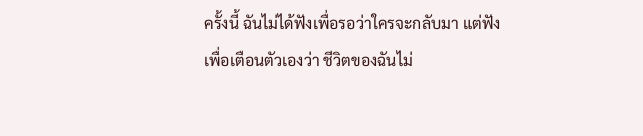ครั้งนี้ ฉันไม่ได้ฟังเพื่อรอว่าใครจะกลับมา แต่ฟังเพื่อเตือนตัวเองว่า ชีวิตของฉันไม่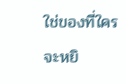ใช่ของที่ใครจะหยิ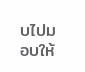บไปมอบให้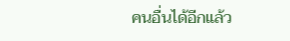คนอื่นได้อีกแล้ว